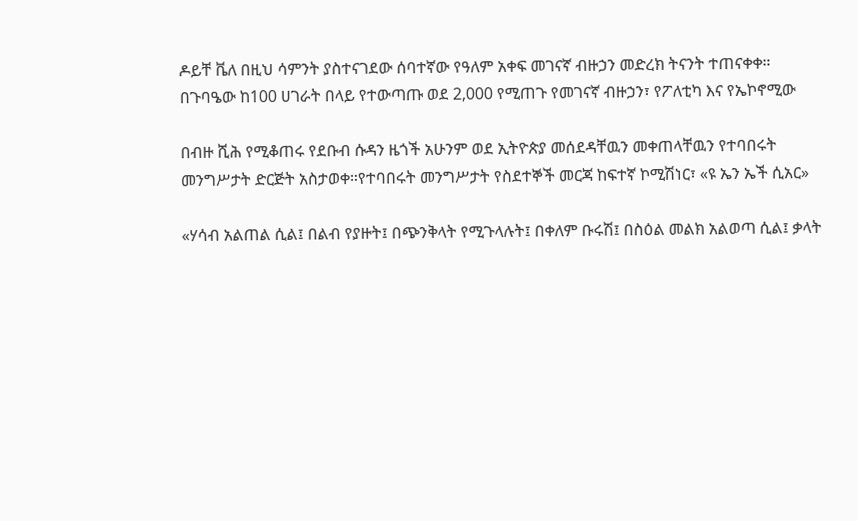ዶይቸ ቬለ በዚህ ሳምንት ያስተናገደው ሰባተኛው የዓለም አቀፍ መገናኛ ብዙኃን መድረክ ትናንት ተጠናቀቀ። በጉባዔው ከ100 ሀገራት በላይ የተውጣጡ ወደ 2,000 የሚጠጉ የመገናኛ ብዙኃን፣ የፖለቲካ እና የኤኮኖሚው

በብዙ ሺሕ የሚቆጠሩ የደቡብ ሱዳን ዜጎች አሁንም ወደ ኢትዮጵያ መሰደዳቸዉን መቀጠላቸዉን የተባበሩት መንግሥታት ድርጅት አስታወቀ።የተባበሩት መንግሥታት የስደተኞች መርጃ ከፍተኛ ኮሚሽነር፣ «ዩ ኤን ኤች ሲአር»

«ሃሳብ አልጠል ሲል፤ በልብ የያዙት፤ በጭንቅላት የሚጉላሉት፤ በቀለም ቡሩሽ፤ በስዕል መልክ አልወጣ ሲል፤ ቃላት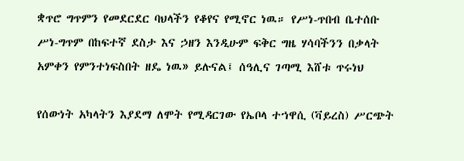ቋጥሮ ግጥምን የመደርደር ባህላችን የቆየና የሚኖር ነዉ። የሥነ-ጥበብ ቤተሰቡ ሥነ-ግጥም በከፍተኛ ደስታ እና ኃዘን እንዲሁም ፍቅር ግዜ ሃሳባችንን በቃላት አምቀን የምንተነፍስበት ዘዴ ነዉ» ይሉናል፤ ሰዓሊና ገጣሚ እሸቱ ጥሩነህ

የሰውነት አካላትን እያደማ ለሞት የሚዳርገው የኤቦላ ተኀዋሲ (ቫይረስ) ሥርጭት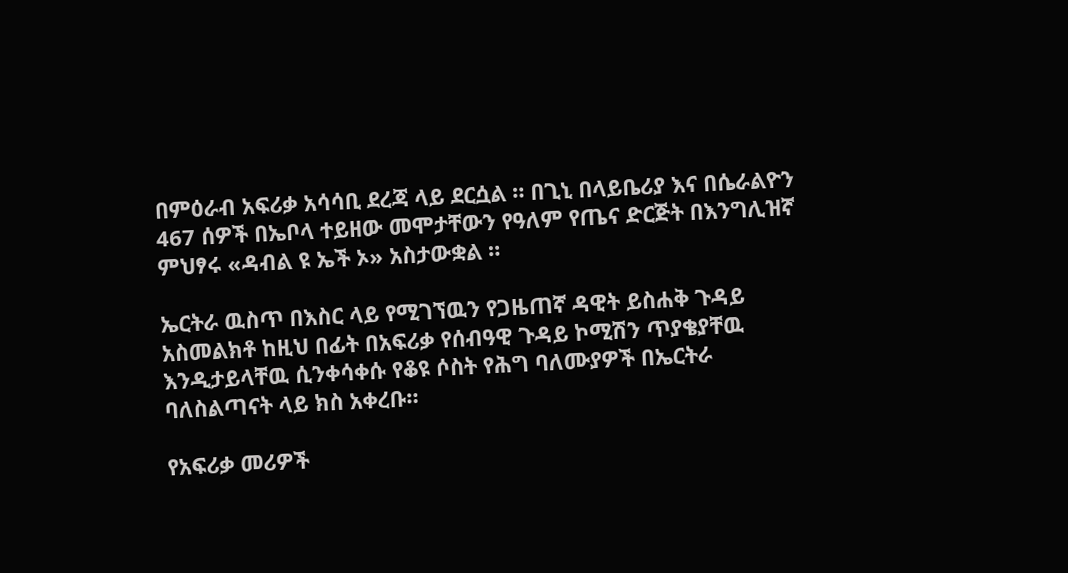በምዕራብ አፍሪቃ አሳሳቢ ደረጃ ላይ ደርሷል ። በጊኒ በላይቤሪያ እና በሴራልዮን 467 ሰዎች በኤቦላ ተይዘው መሞታቸውን የዓለም የጤና ድርጅት በእንግሊዝኛ ምህፃሩ «ዳብል ዩ ኤች ኦ» አስታውቋል ።

ኤርትራ ዉስጥ በእስር ላይ የሚገኘዉን የጋዜጠኛ ዳዊት ይስሐቅ ጉዳይ አስመልክቶ ከዚህ በፊት በአፍሪቃ የሰብዓዊ ጉዳይ ኮሚሽን ጥያቄያቸዉ እንዲታይላቸዉ ሲንቀሳቀሱ የቆዩ ሶስት የሕግ ባለሙያዎች በኤርትራ ባለስልጣናት ላይ ክስ አቀረቡ።

የአፍሪቃ መሪዎች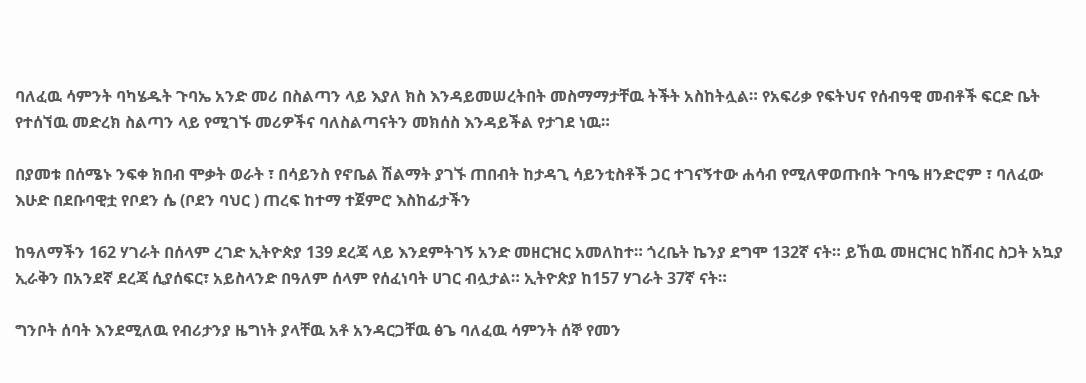ባለፈዉ ሳምንት ባካሄዱት ጉባኤ አንድ መሪ በስልጣን ላይ እያለ ክስ እንዳይመሠረትበት መስማማታቸዉ ትችት አስከትሏል። የአፍሪቃ የፍትህና የሰብዓዊ መብቶች ፍርድ ቤት የተሰኘዉ መድረክ ስልጣን ላይ የሚገኙ መሪዎችና ባለስልጣናትን መክሰስ እንዳይችል የታገደ ነዉ።

በያመቱ በሰሜኑ ንፍቀ ክበብ ሞቃት ወራት ፣ በሳይንስ የኖቤል ሽልማት ያገኙ ጠበብት ከታዳጊ ሳይንቲስቶች ጋር ተገናኝተው ሐሳብ የሚለዋወጡበት ጉባዔ ዘንድሮም ፣ ባለፈው እሁድ በደቡባዊቷ የቦደን ሴ (ቦደን ባህር ) ጠረፍ ከተማ ተጀምሮ እስከፊታችን

ከዓለማችን 162 ሃገራት በሰላም ረገድ ኢትዮጵያ 139 ደረጃ ላይ እንደምትገኝ አንድ መዘርዝር አመለከተ። ጎረቤት ኬንያ ደግሞ 132ኛ ናት። ይኸዉ መዘርዝር ከሽብር ስጋት አኳያ ኢራቅን በአንደኛ ደረጃ ሲያሰፍር፣ አይስላንድ በዓለም ሰላም የሰፈነባት ሀገር ብሏታል። ኢትዮጵያ ከ157 ሃገራት 37ኛ ናት።

ግንቦት ሰባት እንደሚለዉ የብሪታንያ ዜግነት ያላቸዉ አቶ አንዳርጋቸዉ ፅጌ ባለፈዉ ሳምንት ሰኞ የመን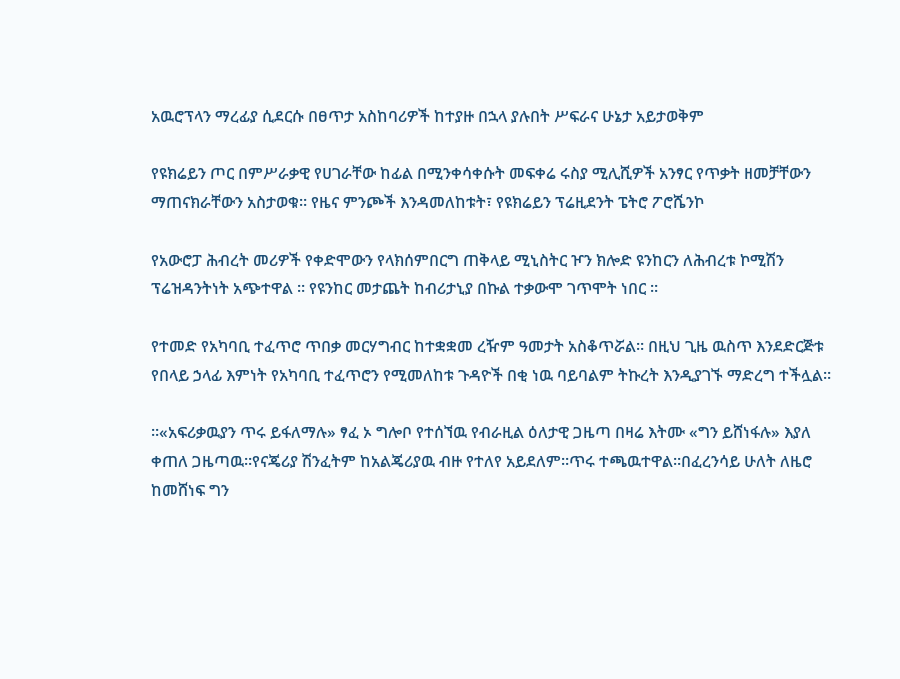አዉሮፕላን ማረፊያ ሲደርሱ በፀጥታ አስከባሪዎች ከተያዙ በኋላ ያሉበት ሥፍራና ሁኔታ አይታወቅም

የዩክሬይን ጦር በምሥራቃዊ የሀገራቸው ከፊል በሚንቀሳቀሱት መፍቀሬ ሩስያ ሚሊሺዎች አንፃር የጥቃት ዘመቻቸውን ማጠናክራቸውን አስታወቁ። የዜና ምንጮች እንዳመለከቱት፣ የዩክሬይን ፕሬዚደንት ፔትሮ ፖሮሼንኮ

የአውሮፓ ሕብረት መሪዎች የቀድሞውን የላክሰምበርግ ጠቅላይ ሚኒስትር ዦን ክሎድ ዩንከርን ለሕብረቱ ኮሚሽን ፕሬዝዳንትነት አጭተዋል ። የዩንከር መታጨት ከብሪታኒያ በኩል ተቃውሞ ገጥሞት ነበር ።

የተመድ የአካባቢ ተፈጥሮ ጥበቃ መርሃግብር ከተቋቋመ ረዥም ዓመታት አስቆጥሯል። በዚህ ጊዜ ዉስጥ እንደድርጅቱ የበላይ ኃላፊ እምነት የአካባቢ ተፈጥሮን የሚመለከቱ ጉዳዮች በቂ ነዉ ባይባልም ትኩረት እንዲያገኙ ማድረግ ተችሏል።

።«አፍሪቃዉያን ጥሩ ይፋለማሉ» ፃፈ ኦ ግሎቦ የተሰኘዉ የብራዚል ዕለታዊ ጋዜጣ በዛሬ እትሙ «ግን ይሸነፋሉ» እያለ ቀጠለ ጋዜጣዉ።የናጄሪያ ሽንፈትም ከአልጄሪያዉ ብዙ የተለየ አይደለም።ጥሩ ተጫዉተዋል።በፈረንሳይ ሁለት ለዜሮ ከመሸነፍ ግን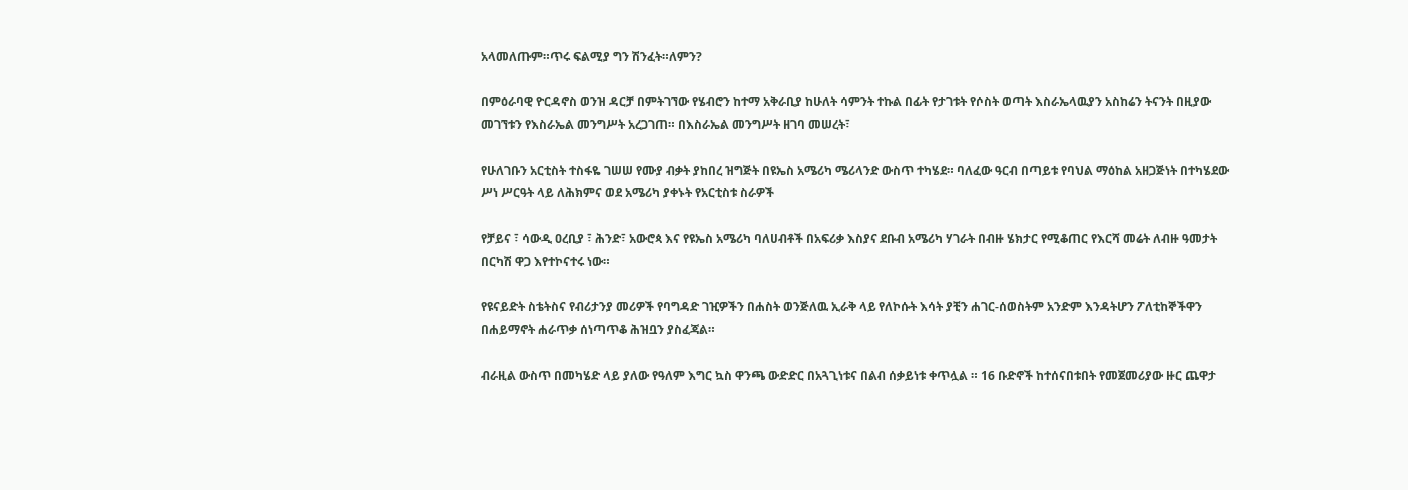አላመለጡም።ጥሩ ፍልሚያ ግን ሽንፈት።ለምን?

በምዕራባዊ ዮርዳኖስ ወንዝ ዳርቻ በምትገኘው የሄብሮን ከተማ አቅራቢያ ከሁለት ሳምንት ተኩል በፊት የታገቱት የሶስት ወጣት እስራኤላዉያን አስከሬን ትናንት በዚያው መገኘቱን የእስራኤል መንግሥት አረጋገጠ። በእስራኤል መንግሥት ዘገባ መሠረት፣

የሁለገቡን አርቲስት ተስፋዬ ገሠሠ የሙያ ብቃት ያከበረ ዝግጅት በዩኤስ አሜሪካ ሜሪላንድ ውስጥ ተካሄደ። ባለፈው ዓርብ በጣይቱ የባህል ማዕከል አዘጋጅነት በተካሄደው ሥነ ሥርዓት ላይ ለሕክምና ወደ አሜሪካ ያቀኑት የአርቲስቱ ስራዎች

የቻይና ፣ ሳውዲ ዐረቢያ ፣ ሕንድ፣ አውሮጳ እና የዩኤስ አሜሪካ ባለሀብቶች በአፍሪቃ እስያና ደቡብ አሜሪካ ሃገራት በብዙ ሄክታር የሚቆጠር የእርሻ መሬት ለብዙ ዓመታት በርካሽ ዋጋ እየተኮናተሩ ነው።

የዩናይድት ስቴትስና የብሪታንያ መሪዎች የባግዳድ ገዢዎችን በሐስት ወንጅለዉ ኢራቅ ላይ የለኮሱት እሳት ያቺን ሐገር-ሰወስትም አንድም እንዳትሆን ፖለቲከኞችዋን በሐይማኖት ሐራጥቃ ሰነጣጥቆ ሕዝቧን ያስፈጃል።

ብራዚል ውስጥ በመካሄድ ላይ ያለው የዓለም እግር ኳስ ዋንጫ ውድድር በአጓጊነቱና በልብ ሰቃይነቱ ቀጥሏል ። 16 ቡድኖች ከተሰናበቱበት የመጀመሪያው ዙር ጨዋታ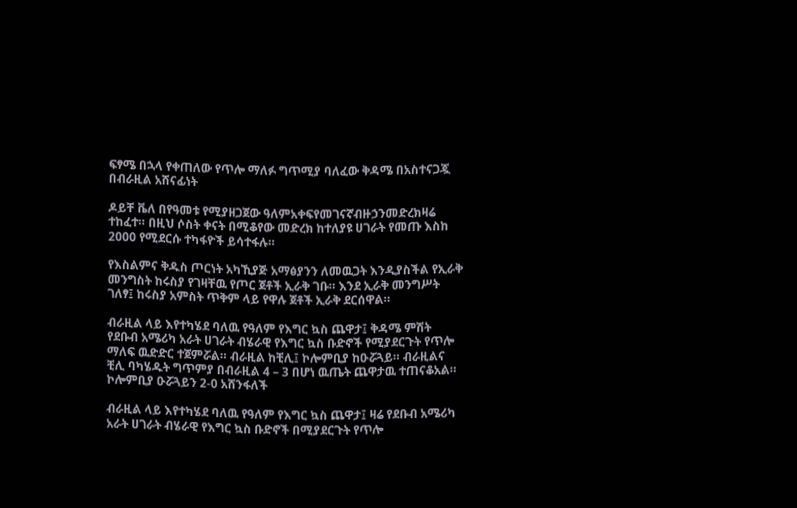ፍፃሜ በኋላ የቀጠለው የጥሎ ማለፉ ግጥሚያ ባለፈው ቅዳሜ በአስተናጋጇ በብራዚል አሸናፊነት

ዶይቸ ቬለ በየዓመቱ የሚያዘጋጀው ዓለምአቀፍየመገናኛብዙኃንመድረክዛሬ ተከፈተ። በዚህ ሶስት ቀናት በሚቆየው መድረክ ከተለያዩ ሀገራት የመጡ እስከ 2000 የሚደርሱ ተካፋዮች ይሳተፋሉ።

የእስልምና ቅዱስ ጦርነት አካኺያጅ አማፅያንን ለመዉጋት እንዲያስችል የኢራቅ መንግስት ከሩስያ የገዛቸዉ የጦር ጀቶች ኢራቅ ገቡ። እንደ ኢራቅ መንግሥት ገለፃ፤ ከሩስያ አምስት ጥቅም ላይ የዋሉ ጀቶች ኢራቅ ደርሰዋል።

ብራዚል ላይ እየተካሄደ ባለዉ የዓለም የእግር ኳስ ጨዋታ፤ ቅዳሜ ምሽት የደቡብ አሜሪካ አራት ሀገራት ብሄራዊ የእግር ኳስ ቡድኖች የሚያደርጉት የጥሎ ማለፍ ዉድድር ተጀምሯል። ብራዚል ከቺሊ፤ ኮሎምቢያ ከዑሯጓይ። ብራዚልና ቺሊ ባካሄዱት ግጥምያ በብራዚል 4 – 3 በሆነ ዉጤት ጨዋታዉ ተጠናቆአል። ኮሎምቢያ ዑሯጓይን 2-0 አሸንፋለች

ብራዚል ላይ እየተካሄደ ባለዉ የዓለም የእግር ኳስ ጨዋታ፤ ዛሬ የደቡብ አሜሪካ አራት ሀገራት ብሄራዊ የእግር ኳስ ቡድኖች በሚያደርጉት የጥሎ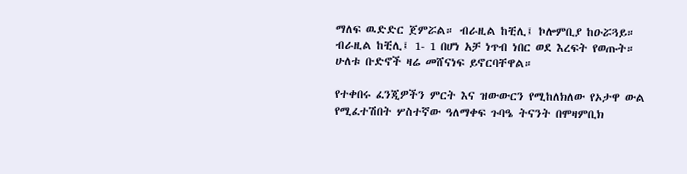ማለፍ ዉድድር ጀምሯል። ብራዚል ከቺሊ፤ ኮሎምቢያ ከዑሯጓይ። ብራዚል ከቺሊ፤ 1- 1 በሆነ አቻ ነጥብ ነበር ወደ እረፍት የወጡት። ሁለቱ ቡድኖች ዛሬ መሸናነፍ ይኖርባቸዋል።

የተቀበሩ ፈንጂዎችን ምርት እና ዝውውርን የሚከለክለው የኦታዋ ውል የሚፈተሽበት ሦስተኛው ዓለማቀፍ ጉባዔ ትናንት በሞዛምቢክ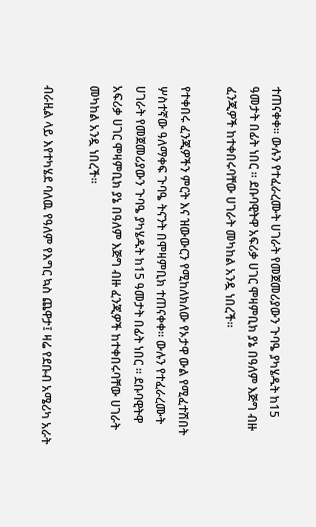ተጠናቀቀ። ውሉን የተፈራረሙት ሀገራት የመጀመሪያውን ጉባዔ ያካሄዱት ከ15 ዓመታት በፊት ነበር ። ደቡባዊትዋ አፍሪቃ ሀገር ሞዛምቢክ ያኔ በዓለም እጅግ ብዙ ፈንጂዎች ከተቀበሩባቸው ሀገራት መካከል አንዷ ነበረች።

የተቀበሩ ፈንጂዎችን ምርት እና ዝውውርን የሚከለክለው የኦታዋ ውል የሚፈተሽበት ሦስተኛው ዓለማቀፍ ጉባዔ ትናንት በሞዛምቢክ ተጠናቀቀ። ውሉን የተፈራረሙት ሀገራት የመጀመሪያውን ጉባዔ ያካሄዱት ከ15 ዓመታት በፊት ነበር ። ደቡባዊትዋ አፍሪቃ ሀገር ሞዛምቢክ ያኔ በዓለም እጅግ ብዙ ፈንጂዎች ከተቀበሩባቸው ሀገራት መካከል አንዷ ነበረች።

ብራዚል ላይ እየተካሄደ ባለዉ የዓለም የእግር ኳስ ጨዋታ፤ ዛሬ የደቡብ አሜሪካ አራት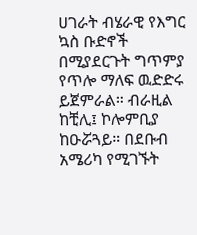ሀገራት ብሄራዊ የእግር ኳስ ቡድኖች በሚያደርጉት ግጥምያ የጥሎ ማለፍ ዉድድሩ ይጀምራል። ብራዚል ከቺሊ፤ ኮሎምቢያ ከዑሯጓይ። በደቡብ አሜሪካ የሚገኙት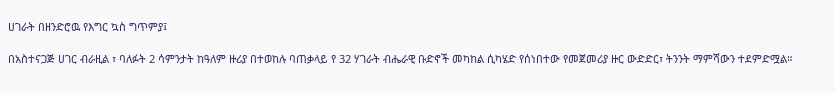ሀገራት በዘንድሮዉ የእግር ኳስ ግጥምያ፤

በአስተናጋጅ ሀገር ብራዚል ፣ ባለፉት 2 ሳምንታት ከዓለም ዙሪያ በተወከሉ ባጠቃላይ የ 32 ሃገራት ብሔራዊ ቡድኖች መካከል ሲካሄድ የሰነበተው የመጀመሪያ ዙር ውድድር፣ ትንንት ማምሻውን ተደምድሟል።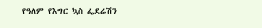የዓለም የእግር ኳስ ፌደሬሽን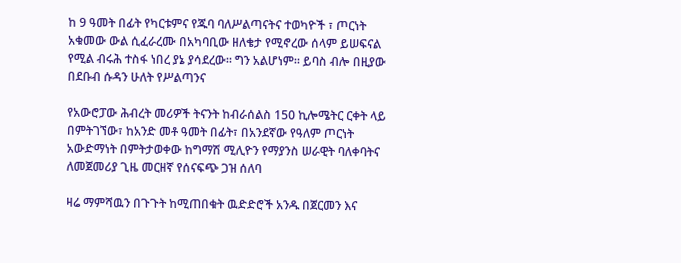ከ 9 ዓመት በፊት የካርቱምና የጁባ ባለሥልጣናትና ተወካዮች ፣ ጦርነት አቁመው ውል ሲፈራረሙ በአካባቢው ዘለቄታ የሚኖረው ሰላም ይሠፍናል የሚል ብሩሕ ተስፋ ነበረ ያኔ ያሳደረው። ግን አልሆነም። ይባስ ብሎ በዚያው በደቡብ ሱዳን ሁለት የሥልጣንና

የአውሮፓው ሕብረት መሪዎች ትናንት ከብራሰልስ 150 ኪሎሜትር ርቀት ላይ በምትገኘው፣ ከአንድ መቶ ዓመት በፊት፣ በአንደኛው የዓለም ጦርነት አውድማነት በምትታወቀው ከግማሽ ሚሊዮን የማያንስ ሠራዊት ባለቀባትና ለመጀመሪያ ጊዜ መርዘኛ የሰናፍጭ ጋዝ ሰለባ

ዛሬ ማምሻዉን በጉጉት ከሚጠበቁት ዉድድሮች አንዱ በጀርመን እና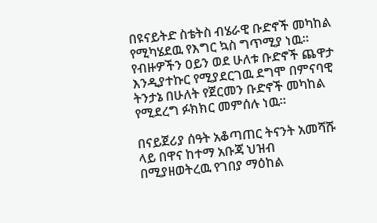በዩናይትድ ስቴትስ ብሄራዊ ቡድኖች መካከል የሚካሄደዉ የእግር ኳስ ግጥሚያ ነዉ። የብዙዎችን ዐይን ወደ ሁለቱ ቡድኖች ጨዋታ እንዲያተኩር የሚያደርገዉ ደግሞ በምናባዊ ትንታኔ በሁለት የጀርመን ቡድኖች መካከል የሚደረግ ፉክክር መምሰሉ ነዉ።

በናይጀሪያ ሰዓት አቆጣጠር ትናንት አመሻሹ ላይ በዋና ከተማ አቡጃ ህዝብ በሚያዘወትረዉ የገበያ ማዕከል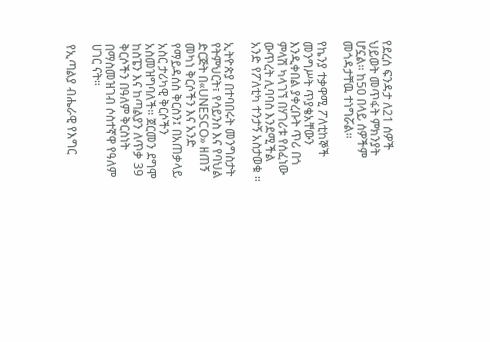የደረሰ ፍንዳታ ለ21 ሰዎች ህይወት መጥፋት ምክንያት ሆኗል። ከ50 በላይ ሰዎችም መጎዳታቸዉ ተነግሯል።

የኬንያ ተቃዋሚ ፖለቲከኞች መንግሥት ጥያቄአቸውን እንዲቀበል ያቀረቡት ጥሪ በጎ ምላሽ ካላገኘ በሃገሪቱ የሰፈነው ውጥረት ሊባባስ እንደሚችል አንድ የፖለቲካ ተንታኝ አስታወቁ ።

ኢትዮጵያ በተባበሩት መንግስታት የትምህርት፣ የሳይንስ እና የባህል ድርጅት በ«UNESCO» ዘጠኝ መካነ ቅርሶችን እና አንድ የማይዳሰስ ቅርስን፤ በአጠቃላይ አስር ታሪካዊ ቅርሶችን አስመዝግባለች። ጀርመን ደግሞ ከስፔን እና ከጣልያን ለጥቃ 39 ቅርሶችን በዓለም ቅርስነት በማስመዝገብ ሶስተኛዋ የዓለም ሀገር ናት።

የኢጣልያ ብሔራዊ የእግር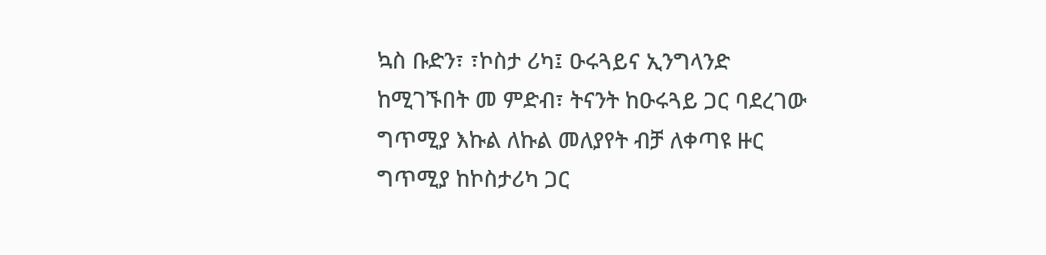ኳስ ቡድን፣ ፣ኮስታ ሪካ፤ ዑሩጓይና ኢንግላንድ ከሚገኙበት መ ምድብ፣ ትናንት ከዑሩጓይ ጋር ባደረገው ግጥሚያ እኩል ለኩል መለያየት ብቻ ለቀጣዩ ዙር ግጥሚያ ከኮስታሪካ ጋር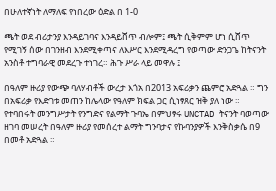በሁለተኛነት ለማለፍ የነበረው ዕድል በ 1-0

ጫት ወደ ብሪታንያ እንዳይገባና እንዳይሸጥ ብሎም፤ ጫት ሲቅምም ሆነ ሲሸጥ የሚገኝ ሰው በገንዘብ እንደሚቀጣና ለእሥር እንደሚዳረግ የወጣው ድንጋጌ ከትናንት አንስቶ ተግባራዊ መደረጉ ተነገረ። ሕጉ ሥራ ላይ መዋሉ ፤

በዓለም ዙሪያ የውጭ ባለሃብቶች ውረታ እጎአ በ2013 አፍሪቃን ጨምሮ አድጓል ። ግን በአፍሪቃ የእድገቱ መጠን ከሌላው የዓለም ክፍል ጋር ሲነፃጸር ዝቅ ያለ ነው ። የተባበሩት መንግሥታት የንግድና የልማት ጉባኤ በምህፃሩ UNCTAD ትናንት ባወጣው ዘገባ መሠረት በዓለም ዙሪያ የመሰረተ ልማት ግንባታና የኩባንያዎች እንቅስቃሴ በ9 በመቶ አድጓል ።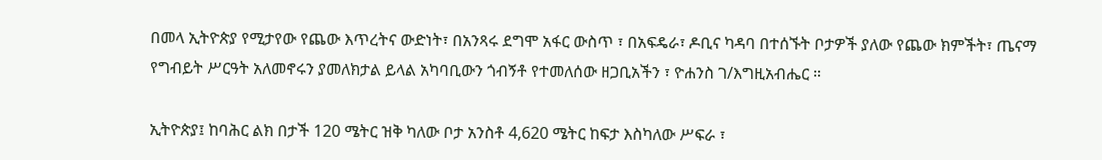በመላ ኢትዮጵያ የሚታየው የጨው እጥረትና ውድነት፣ በአንጻሩ ደግሞ አፋር ውስጥ ፣ በአፍዴራ፣ ዶቢና ካዳባ በተሰኙት ቦታዎች ያለው የጨው ክምችት፣ ጤናማ የግብይት ሥርዓት አለመኖሩን ያመለክታል ይላል አካባቢውን ጎብኝቶ የተመለሰው ዘጋቢአችን ፣ ዮሐንስ ገ/እግዚአብሔር ።

ኢትዮጵያ፤ ከባሕር ልክ በታች 120 ሜትር ዝቅ ካለው ቦታ አንስቶ 4,620 ሜትር ከፍታ እስካለው ሥፍራ ፣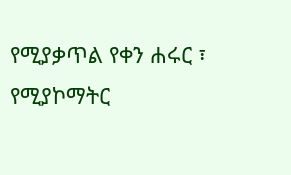የሚያቃጥል የቀን ሐሩር ፣ የሚያኮማትር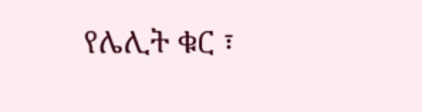የሌሊት ቁር ፣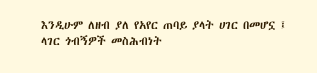እንዲሁም ለዘብ ያለ የአየር ጠባይ ያላት ሀገር በመሆኗ ፤ ላገር ጎብኝዎች መስሕብነት